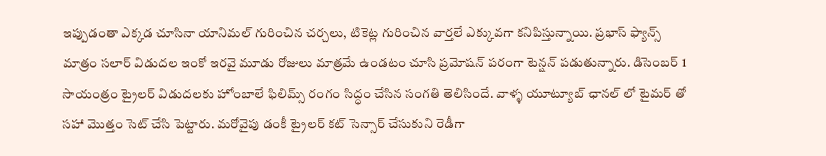ఇప్పుడంతా ఎక్కడ చూసినా యానిమల్ గురించిన చర్చలు, టికెట్ల గురించిన వార్తలే ఎక్కువగా కనిపిస్తున్నాయి. ప్రభాస్ ఫ్యాన్స్ మాత్రం సలార్ విడుదల ఇంకో ఇరవై మూడు రోజులు మాత్రమే ఉండటం చూసి ప్రమోషన్ పరంగా టెన్షన్ పడుతున్నారు. డిసెంబర్ 1 సాయంత్రం ట్రైలర్ విడుదలకు హోంబాలే ఫిలిమ్స్ రంగం సిద్ధం చేసిన సంగతి తెలిసిందే. వాళ్ళ యూట్యూబ్ ఛానల్ లో టైమర్ తో సహా మొత్తం సెట్ చేసి పెట్టారు. మరోవైపు డంకీ ట్రైలర్ కట్ సెన్సార్ చేసుకుని రెడీగా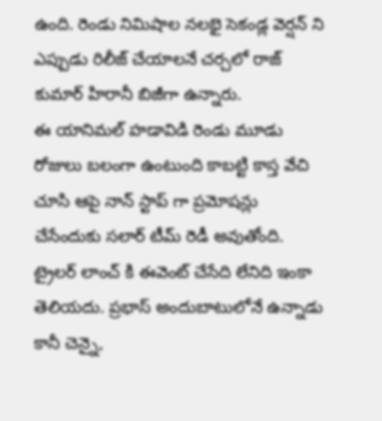ఉంది. రెండు నిమిషాల నలభై సెకండ్ల వెర్షన్ ని ఎప్పుడు రిలీజ్ చేయాలనే చర్చలో రాజ్ కుమార్ హిరానీ బిజీగా ఉన్నారు.
ఈ యానిమల్ హడావిడి రెండు మూడు రోజులు బలంగా ఉంటుంది కాబట్టి కాస్త వేచి చూసి ఆపై నాన్ స్టాప్ గా ప్రమోషన్లు చేసేందుకు సలార్ టీమ్ రెడీ అవుతోంది. ట్రైలర్ లాంచ్ కి ఈవెంట్ చేసేది లేనిది ఇంకా తెలియదు. ప్రభాస్ అందుబాటులోనే ఉన్నాడు కానీ చెన్నై,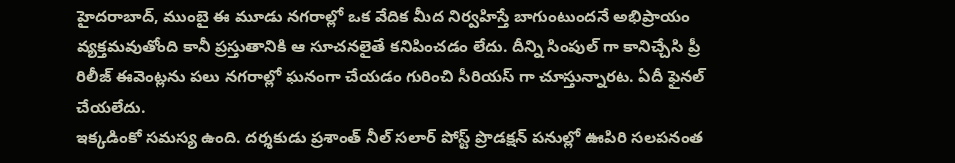హైదరాబాద్, ముంబై ఈ మూడు నగరాల్లో ఒక వేదిక మీద నిర్వహిస్తే బాగుంటుందనే అభిప్రాయం వ్యక్తమవుతోంది కానీ ప్రస్తుతానికి ఆ సూచనలైతే కనిపించడం లేదు. దీన్ని సింపుల్ గా కానిచ్చేసి ప్రీ రిలీజ్ ఈవెంట్లను పలు నగరాల్లో ఘనంగా చేయడం గురించి సీరియస్ గా చూస్తున్నారట. ఏదీ ఫైనల్ చేయలేదు.
ఇక్కడింకో సమస్య ఉంది. దర్శకుడు ప్రశాంత్ నీల్ సలార్ పోస్ట్ ప్రొడక్షన్ పనుల్లో ఊపిరి సలపనంత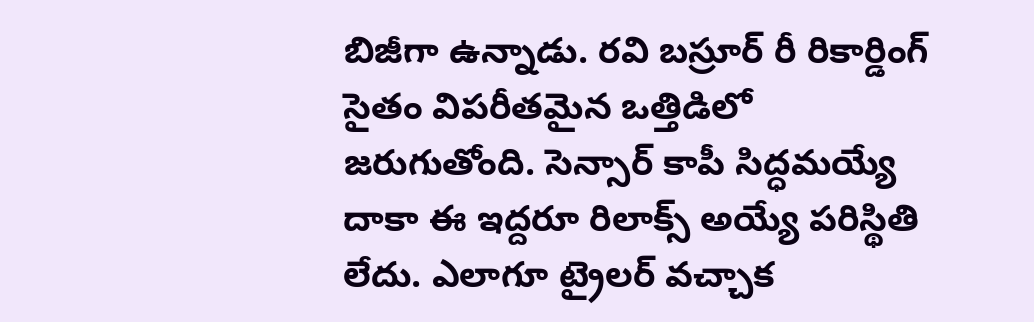బిజీగా ఉన్నాడు. రవి బస్రూర్ రీ రికార్డింగ్ సైతం విపరీతమైన ఒత్తిడిలో జరుగుతోంది. సెన్సార్ కాపీ సిద్ధమయ్యే దాకా ఈ ఇద్దరూ రిలాక్స్ అయ్యే పరిస్థితి లేదు. ఎలాగూ ట్రైలర్ వచ్చాక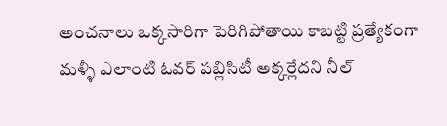అంచనాలు ఒక్కసారిగా పెరిగిపోతాయి కాబట్టి ప్రత్యేకంగా మళ్ళీ ఎలాంటి ఓవర్ పబ్లిసిటీ అక్కర్లేదని నీల్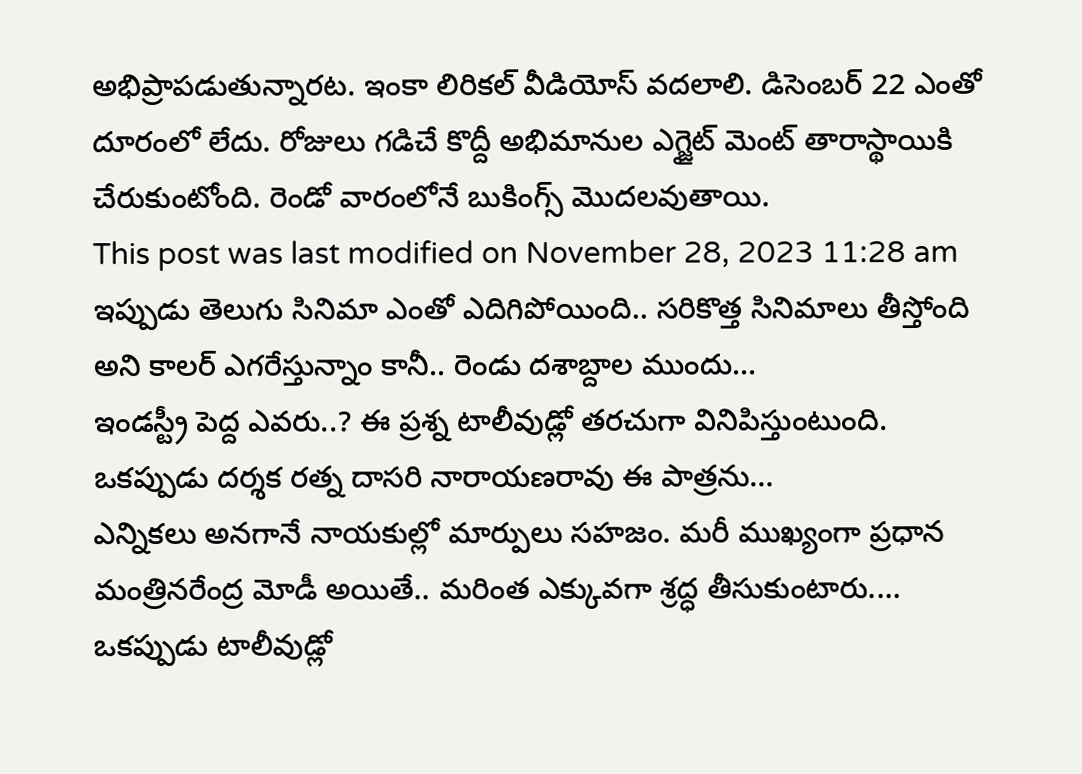అభిప్రాపడుతున్నారట. ఇంకా లిరికల్ వీడియోస్ వదలాలి. డిసెంబర్ 22 ఎంతో దూరంలో లేదు. రోజులు గడిచే కొద్దీ అభిమానుల ఎగ్జైట్ మెంట్ తారాస్థాయికి చేరుకుంటోంది. రెండో వారంలోనే బుకింగ్స్ మొదలవుతాయి.
This post was last modified on November 28, 2023 11:28 am
ఇప్పుడు తెలుగు సినిమా ఎంతో ఎదిగిపోయింది.. సరికొత్త సినిమాలు తీస్తోంది అని కాలర్ ఎగరేస్తున్నాం కానీ.. రెండు దశాబ్దాల ముందు…
ఇండస్ట్రీ పెద్ద ఎవరు..? ఈ ప్రశ్న టాలీవుడ్లో తరచుగా వినిపిస్తుంటుంది. ఒకప్పుడు దర్శక రత్న దాసరి నారాయణరావు ఈ పాత్రను…
ఎన్నికలు అనగానే నాయకుల్లో మార్పులు సహజం. మరీ ముఖ్యంగా ప్రధాన మంత్రినరేంద్ర మోడీ అయితే.. మరింత ఎక్కువగా శ్రద్ధ తీసుకుంటారు.…
ఒకప్పుడు టాలీవుడ్లో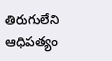తిరుగులేని ఆధిపత్యం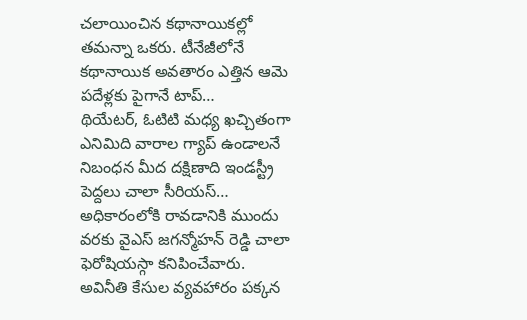చలాయించిన కథానాయికల్లో తమన్నా ఒకరు. టీనేజీలోనే కథానాయిక అవతారం ఎత్తిన ఆమె పదేళ్లకు పైగానే టాప్…
థియేటర్, ఓటిటి మధ్య ఖచ్చితంగా ఎనిమిది వారాల గ్యాప్ ఉండాలనే నిబంధన మీద దక్షిణాది ఇండస్ట్రీ పెద్దలు చాలా సీరియస్…
అధికారంలోకి రావడానికి ముందు వరకు వైఎస్ జగన్మోహన్ రెడ్డి చాలా ఫెరోషియస్గా కనిపించేవారు. అవినీతి కేసుల వ్యవహారం పక్కన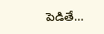పెడితే…